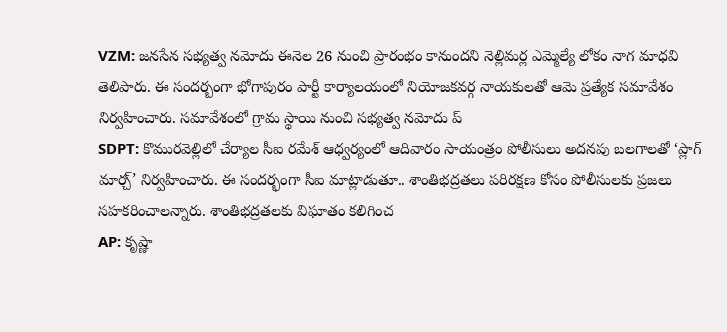VZM: జనసేన సభ్యత్వ నమోదు ఈనెల 26 నుంచి ప్రారంభం కానుందని నెల్లిమర్ల ఎమ్మెల్యే లోకం నాగ మాధవి తెలిపారు. ఈ సందర్బంగా భోగాపురం పార్టీ కార్యాలయంలో నియోజకవర్గ నాయకులతో ఆమె ప్రత్యేక సమావేశం నిర్వహించారు. సమావేశంలో గ్రామ స్థాయి నుంచి సభ్యత్వ నమోదు ప్
SDPT: కొమురవెల్లిలో చేర్యాల సీఐ రమేశ్ ఆధ్వర్యంలో ఆదివారం సాయంత్రం పోలీసులు అదనపు బలగాలతో ‘ప్లాగ్ మార్చ్’ నిర్వహించారు. ఈ సందర్భంగా సీఐ మాట్లాడుతూ.. శాంతిభద్రతలు పరిరక్షణ కోసం పోలీసులకు ప్రజలు సహకరించాలన్నారు. శాంతిభద్రతలకు విఘాతం కలిగించ
AP: కృష్ణా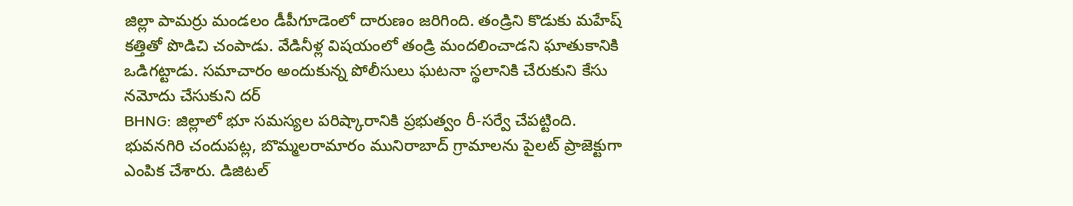జిల్లా పామర్రు మండలం డీపీగూడెంలో దారుణం జరిగింది. తండ్రిని కొడుకు మహేష్ కత్తితో పొడిచి చంపాడు. వేడినీళ్ల విషయంలో తండ్రి మందలించాడని ఘాతుకానికి ఒడిగట్టాడు. సమాచారం అందుకున్న పోలీసులు ఘటనా స్థలానికి చేరుకుని కేసు నమోదు చేసుకుని దర్
BHNG: జిల్లాలో భూ సమస్యల పరిష్కారానికి ప్రభుత్వం రీ-సర్వే చేపట్టింది. భువనగిరి చందుపట్ల, బొమ్మలరామారం మునిరాబాద్ గ్రామాలను పైలట్ ప్రాజెక్టుగా ఎంపిక చేశారు. డిజిటల్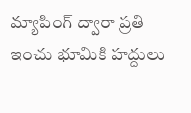మ్యాపింగ్ ద్వారా ప్రతి ఇంచు భూమికి హద్దులు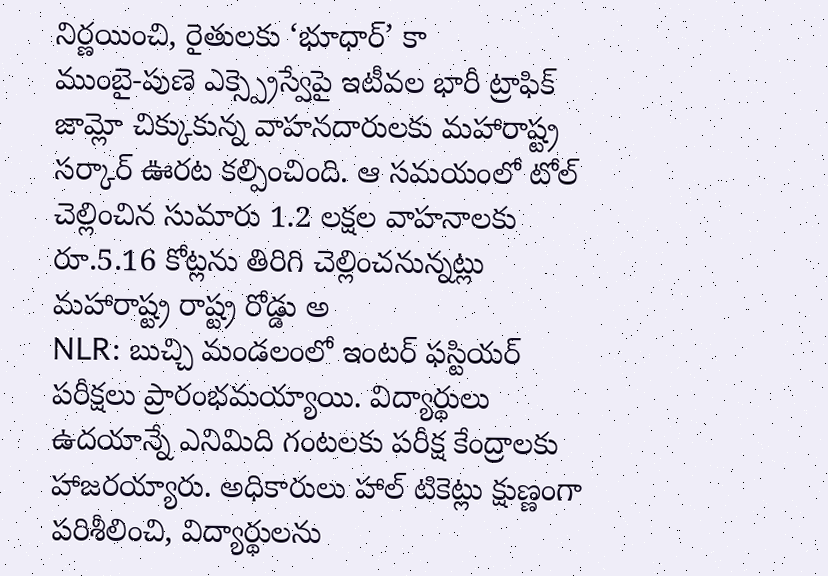నిర్ణయించి, రైతులకు ‘భూధార్’ కా
ముంబై-పుణె ఎక్స్ప్రెస్వేపై ఇటీవల భారీ ట్రాఫిక్ జామ్లో చిక్కుకున్న వాహనదారులకు మహారాష్ట్ర సర్కార్ ఊరట కల్పించింది. ఆ సమయంలో టోల్ చెల్లించిన సుమారు 1.2 లక్షల వాహనాలకు రూ.5.16 కోట్లను తిరిగి చెల్లించనున్నట్లు మహారాష్ట్ర రాష్ట్ర రోడ్డు అ
NLR: బుచ్చి మండలంలో ఇంటర్ ఫస్టియర్ పరీక్షలు ప్రారంభమయ్యాయి. విద్యార్థులు ఉదయాన్నే ఎనిమిది గంటలకు పరీక్ష కేంద్రాలకు హాజరయ్యారు. అధికారులు హాల్ టికెట్లు క్షుణ్ణంగా పరిశీలించి, విద్యార్థులను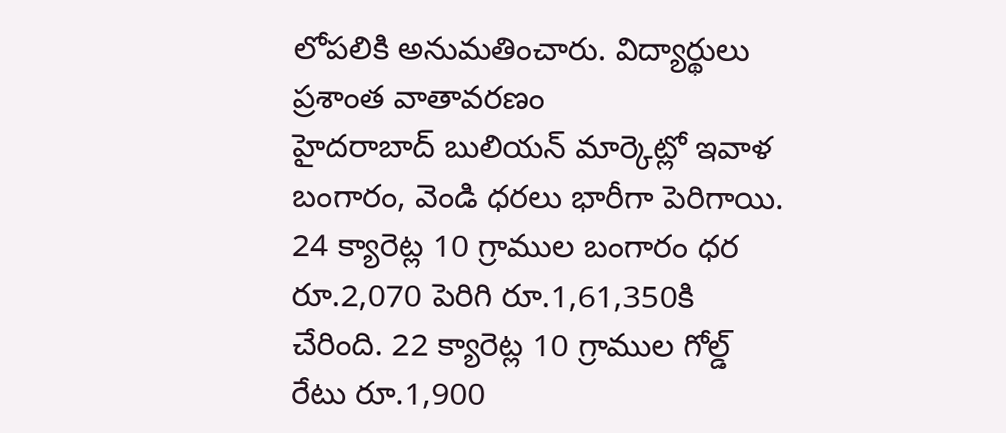లోపలికి అనుమతించారు. విద్యార్థులు ప్రశాంత వాతావరణం
హైదరాబాద్ బులియన్ మార్కెట్లో ఇవాళ బంగారం, వెండి ధరలు భారీగా పెరిగాయి. 24 క్యారెట్ల 10 గ్రాముల బంగారం ధర రూ.2,070 పెరిగి రూ.1,61,350కి చేరింది. 22 క్యారెట్ల 10 గ్రాముల గోల్డ్ రేటు రూ.1,900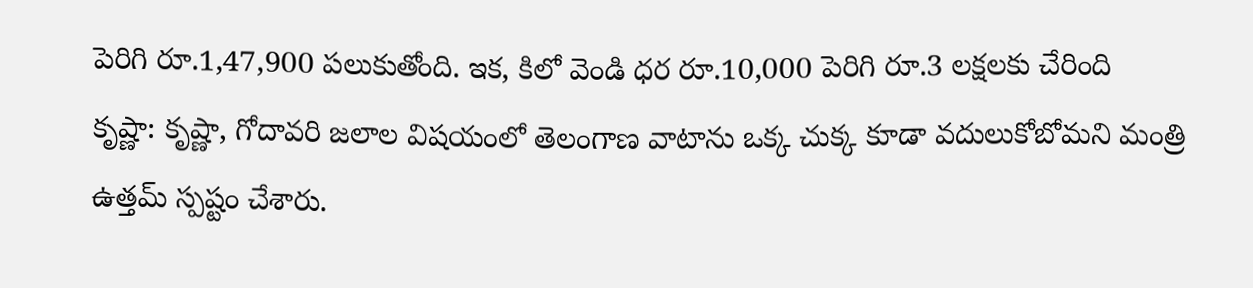పెరిగి రూ.1,47,900 పలుకుతోంది. ఇక, కిలో వెండి ధర రూ.10,000 పెరిగి రూ.3 లక్షలకు చేరింది
కృష్ణా: కృష్ణా, గోదావరి జలాల విషయంలో తెలంగాణ వాటాను ఒక్క చుక్క కూడా వదులుకోబోమని మంత్రి ఉత్తమ్ స్పష్టం చేశారు.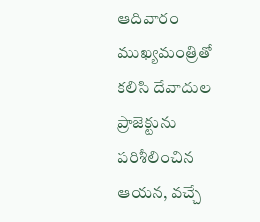ఆదివారం ముఖ్యమంత్రితో కలిసి దేవాదుల ప్రాజెక్టును పరిశీలించిన ఆయన, వచ్చే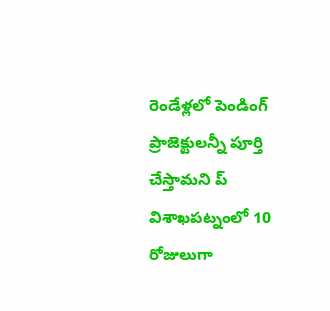రెండేళ్లలో పెండింగ్ ప్రాజెక్టులన్నీ పూర్తి చేస్తామని ప్
విశాఖపట్నంలో 10 రోజులుగా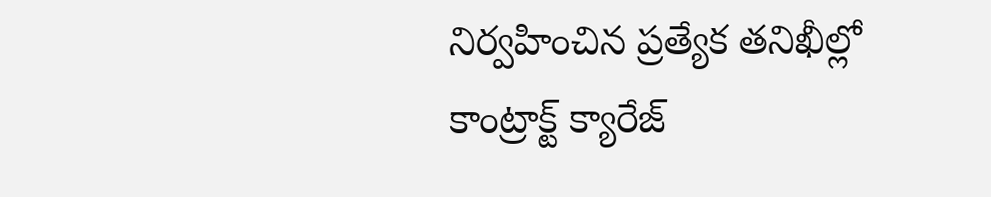నిర్వహించిన ప్రత్యేక తనిఖీల్లో కాంట్రాక్ట్ క్యారేజ్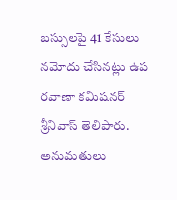బస్సులపై 41 కేసులు నమోదు చేసినట్లు ఉప రవాణా కమిషనర్ శ్రీనివాస్ తెలిపారు. అనుమతులు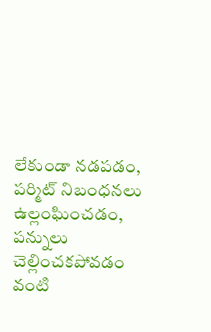లేకుండా నడపడం, పర్మిట్ నిబంధనలు ఉల్లంఘించడం, పన్నులు చెల్లించకపోవడం వంటి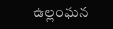ఉల్లంఘన